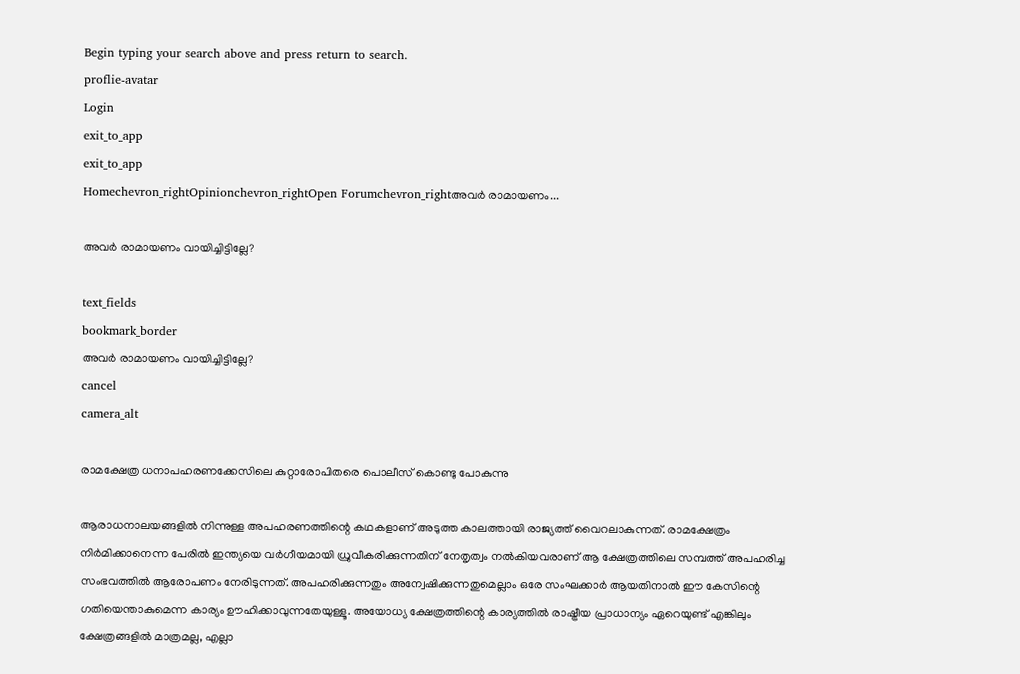Begin typing your search above and press return to search.
proflie-avatar
Login
exit_to_app
exit_to_app
Homechevron_rightOpinionchevron_rightOpen Forumchevron_rightഅവർ രാമായണം...

അവർ രാമായണം വായിച്ചിട്ടില്ലേ?

text_fields
bookmark_border
അവർ രാമായണം വായിച്ചിട്ടില്ലേ?
cancel
camera_alt

രാമക്ഷേത്ര ധനാപഹരണക്കേസിലെ കുറ്റാരോപിതരെ പൊലീസ് കൊണ്ടു പോകുന്നു

ആരാധനാലയങ്ങളിൽ നിന്നുള്ള അപഹരണത്തിന്റെ കഥകളാണ് അടുത്ത കാലത്തായി രാജ്യത്ത് വൈറലാകുന്നത്. രാമക്ഷേത്രം നിർമിക്കാനെന്ന പേരിൽ ഇന്ത്യയെ വർഗീയമായി ധ്രുവീകരിക്കുന്നതിന് നേതൃത്വം നൽകിയവരാണ് ആ ക്ഷേത്രത്തിലെ സമ്പത്ത് അപഹരിച്ച സംഭവത്തിൽ ആരോപണം നേരിടുന്നത്. അപഹരിക്കുന്നതും അന്വേഷിക്കുന്നതുമെല്ലാം ഒരേ സംഘക്കാർ ആയതിനാൽ ഈ കേസിന്റെ ഗതിയെന്താകുമെന്ന കാര്യം ഊഹിക്കാവുന്നതേയുള്ളൂ. അയോധ്യ ക്ഷേത്രത്തിന്റെ കാര്യത്തിൽ രാഷ്ട്രീയ പ്രാധാന്യം ഏറെയുണ്ട് എങ്കിലും ക്ഷേത്രങ്ങളിൽ മാത്രമല്ല, എല്ലാ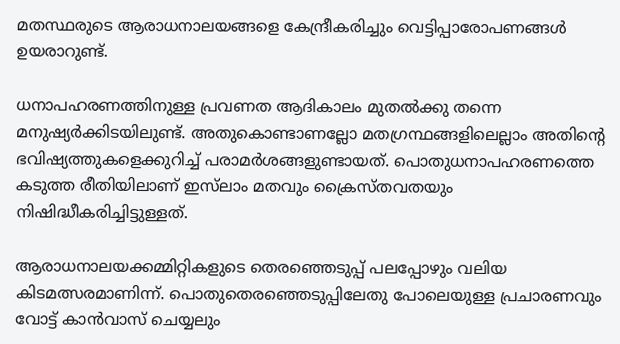മതസ്ഥരുടെ ആരാധനാലയങ്ങളെ കേന്ദ്രീകരിച്ചും വെട്ടിപ്പാരോപണങ്ങൾ ഉയരാറുണ്ട്.

ധനാപഹരണത്തിനുള്ള പ്രവണത ആദികാലം മുതൽക്കു തന്നെ മനുഷ്യർക്കിടയിലുണ്ട്. അതുകൊണ്ടാണല്ലോ മതഗ്രന്ഥങ്ങളിലെല്ലാം അതിന്റെ ഭവിഷ്യത്തുകളെക്കുറിച്ച് പരാമർശങ്ങളുണ്ടായത്. പൊതുധനാപഹരണത്തെ കടുത്ത രീതിയിലാണ് ഇസ്‍ലാം മതവും ക്രൈസ്തവതയും നിഷിദ്ധീകരിച്ചിട്ടുള്ളത്.

ആരാധനാലയക്കമ്മിറ്റികളുടെ തെരഞ്ഞെടുപ്പ് പലപ്പോഴും വലിയ കിടമത്സരമാണിന്ന്. പൊതുതെരഞ്ഞെടുപ്പിലേതു പോലെയുള്ള പ്രചാരണവും വോട്ട് കാൻവാസ് ചെയ്യലും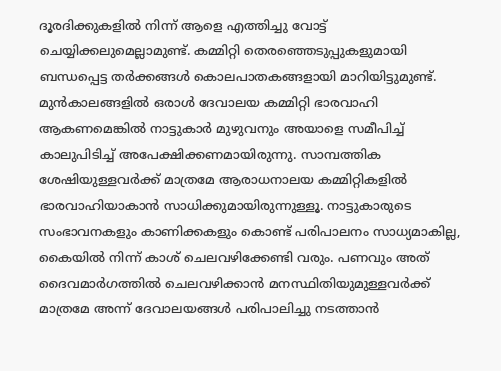ദൂരദിക്കുകളിൽ നിന്ന് ആളെ എത്തിച്ചു വോട്ട് ചെയ്യിക്കലുമെല്ലാമുണ്ട്. കമ്മിറ്റി തെരഞ്ഞെടുപ്പുകളുമായി ബന്ധപ്പെട്ട തർക്കങ്ങൾ കൊലപാതകങ്ങളായി മാറിയിട്ടുമുണ്ട്. മുൻകാലങ്ങളിൽ ഒരാൾ ദേവാലയ കമ്മിറ്റി ഭാരവാഹി ആകണമെങ്കിൽ നാട്ടുകാർ മുഴുവനും അയാളെ സമീപിച്ച് കാലുപിടിച്ച് അപേക്ഷിക്കണമായിരുന്നു. സാമ്പത്തിക ശേഷിയുള്ളവർക്ക് മാത്രമേ ആരാധനാലയ കമ്മിറ്റികളിൽ ഭാരവാഹിയാകാൻ സാധിക്കുമായിരുന്നുള്ളൂ. നാട്ടുകാരുടെ സംഭാവനകളും കാണിക്കകളും കൊണ്ട് പരിപാലനം സാധ്യമാകില്ല, കൈയിൽ നിന്ന് കാശ് ചെലവഴിക്കേണ്ടി വരും. പണവും അത് ദൈവമാർഗത്തിൽ ചെലവഴിക്കാൻ മനസ്ഥിതിയുമുള്ളവർക്ക് മാത്രമേ അന്ന് ദേവാലയങ്ങൾ പരിപാലിച്ചു നടത്താൻ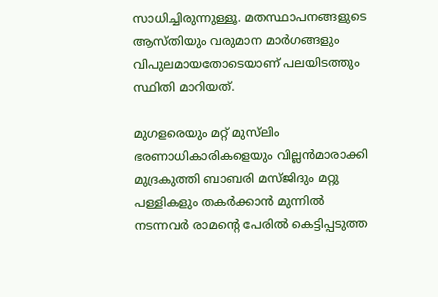സാധിച്ചിരുന്നുള്ളൂ. മതസ്ഥാപനങ്ങളുടെ ആസ്തിയും വരുമാന മാർഗങ്ങളും വിപുലമായതോടെയാണ് പലയിടത്തും സ്ഥിതി മാറിയത്.

മുഗളരെയും മറ്റ് മുസ്‍ലിം ഭരണാധികാരികളെയും വില്ലൻമാരാക്കി മുദ്രകുത്തി ബാബരി മസ്ജിദും മറ്റു പള്ളികളും തകർക്കാൻ മുന്നിൽ നടന്നവർ രാമന്റെ പേരിൽ കെട്ടിപ്പടുത്ത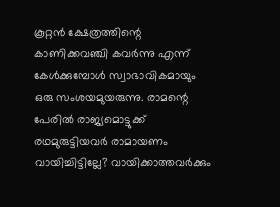കൂറ്റൻ ക്ഷേത്രത്തിന്റെ കാണിക്കവഞ്ചി കവർന്നു എന്ന് കേൾക്കുമ്പോൾ സ്വാഭാവികമായും ഒരു സംശയമുയരുന്നു. രാമന്റെ പേരിൽ രാജ്യമൊട്ടുക്ക് രഥമുരുട്ടിയവർ രാമായണം വായിച്ചിട്ടില്ലേ? വായിക്കാത്തവർക്കും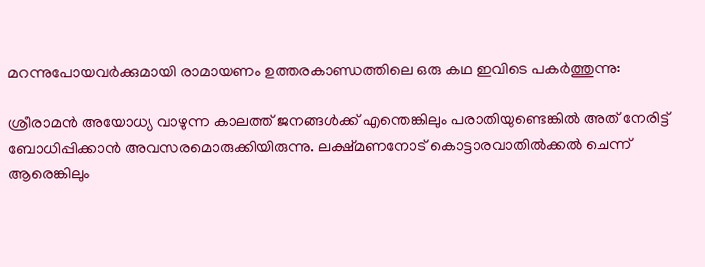മറന്നുപോയവർക്കുമായി രാമായണം ഉത്തരകാണ്ഡത്തിലെ ഒരു കഥ ഇവിടെ പകർത്തുന്നു:

ശ്രീരാമൻ അയോധ്യ വാഴുന്ന കാലത്ത് ജനങ്ങൾക്ക് എന്തെങ്കിലും പരാതിയുണ്ടെങ്കിൽ അത് നേരിട്ട് ബോധിപ്പിക്കാൻ അവസരമൊരുക്കിയിരുന്നു. ലക്ഷ്മണനോട് കൊട്ടാരവാതിൽക്കൽ ചെന്ന് ആരെങ്കിലും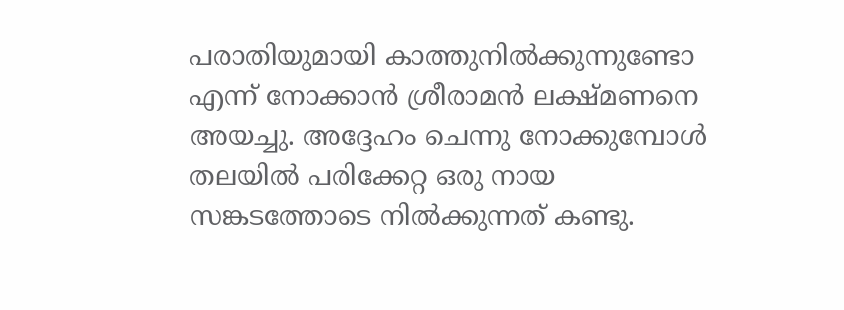പരാതിയുമായി കാത്തുനിൽക്കുന്നുണ്ടോ എന്ന് നോക്കാൻ ശ്രീരാമൻ ലക്ഷ്മണനെ അയച്ചു. അദ്ദേഹം ചെന്നു നോക്കുമ്പോൾ തലയിൽ പരിക്കേറ്റ ഒരു നായ സങ്കടത്തോടെ നിൽക്കുന്നത് കണ്ടു.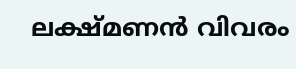ലക്ഷ്മണൻ വിവരം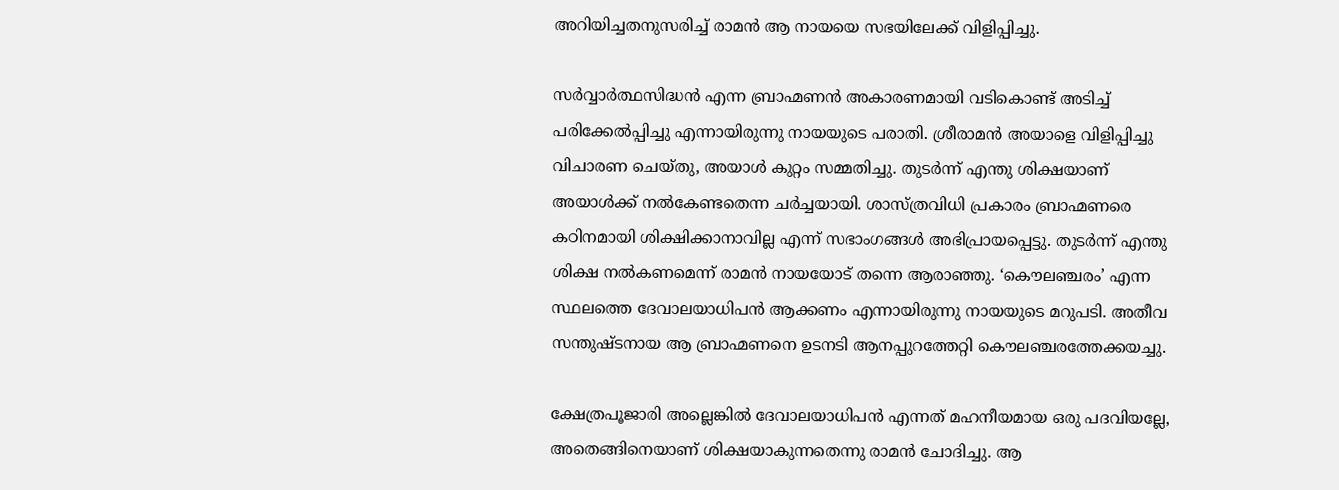അറിയിച്ചതനുസരിച്ച് രാമൻ ആ നായയെ സഭയിലേക്ക് വിളിപ്പിച്ചു.

സർവ്വാർത്ഥസിദ്ധൻ എന്ന ബ്രാഹ്മണൻ അകാരണമായി വടികൊണ്ട് അടിച്ച് പരിക്കേൽപ്പിച്ചു എന്നായിരുന്നു നായയുടെ പരാതി. ശ്രീരാമൻ അയാളെ വിളിപ്പിച്ചു വിചാരണ ചെയ്തു, അയാൾ കുറ്റം സമ്മതിച്ചു. തുടർന്ന് എന്തു ശിക്ഷയാണ് അയാൾക്ക് നൽകേണ്ടതെന്ന ചർച്ചയായി. ശാസ്ത്രവിധി പ്രകാരം ബ്രാഹ്മണരെ കഠിനമായി ശിക്ഷിക്കാനാവില്ല എന്ന് സഭാംഗങ്ങൾ അഭിപ്രായപ്പെട്ടു. തുടർന്ന് എന്തു ശിക്ഷ നൽകണമെന്ന് രാമൻ നായയോട് തന്നെ ആരാഞ്ഞു. ‘കൌലഞ്ചരം’ എന്ന സ്ഥലത്തെ ദേവാലയാധിപൻ ആക്കണം എന്നായിരുന്നു നായയുടെ മറുപടി. അതീവ സന്തുഷ്ടനായ ആ ബ്രാഹ്മണനെ ഉടനടി ആനപ്പുറത്തേറ്റി കൌലഞ്ചരത്തേക്കയച്ചു.

ക്ഷേത്രപൂജാരി അല്ലെങ്കിൽ ദേവാലയാധിപൻ എന്നത് മഹനീയമായ ഒരു പദവിയല്ലേ, അതെങ്ങിനെയാണ് ശിക്ഷയാകുന്നതെന്നു രാമൻ ചോദിച്ചു. ആ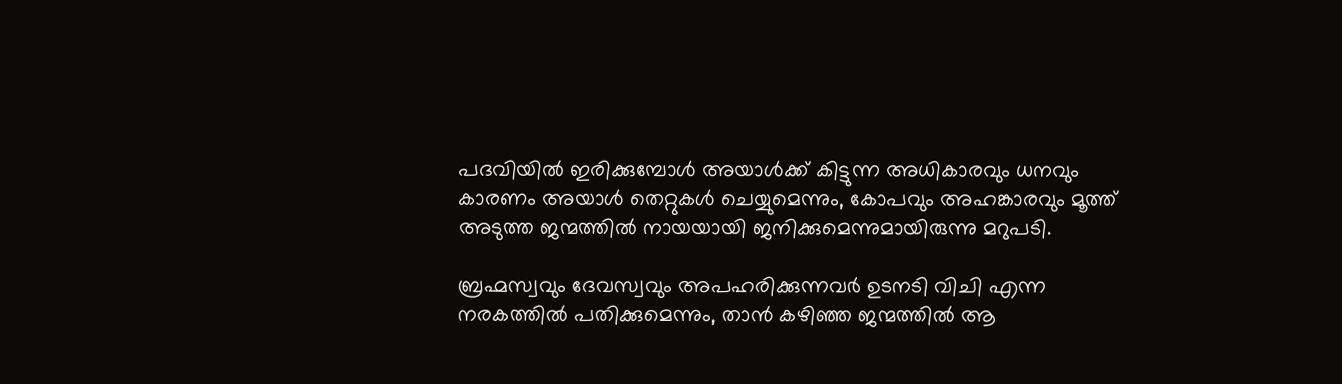പദവിയിൽ ഇരിക്കുമ്പോൾ അയാൾക്ക് കിട്ടുന്ന അധികാരവും ധനവും കാരണം അയാൾ തെറ്റുകൾ ചെയ്യുമെന്നും, കോപവും അഹങ്കാരവും മൂത്ത് അടുത്ത ജന്മത്തിൽ നായയായി ജനിക്കുമെന്നുമായിരുന്നു മറുപടി.

ബ്രഹ്മസ്വവും ദേവസ്വവും അപഹരിക്കുന്നവർ ഉടനടി വിചി എന്ന നരകത്തിൽ പതിക്കുമെന്നും, താൻ കഴിഞ്ഞ ജന്മത്തിൽ ആ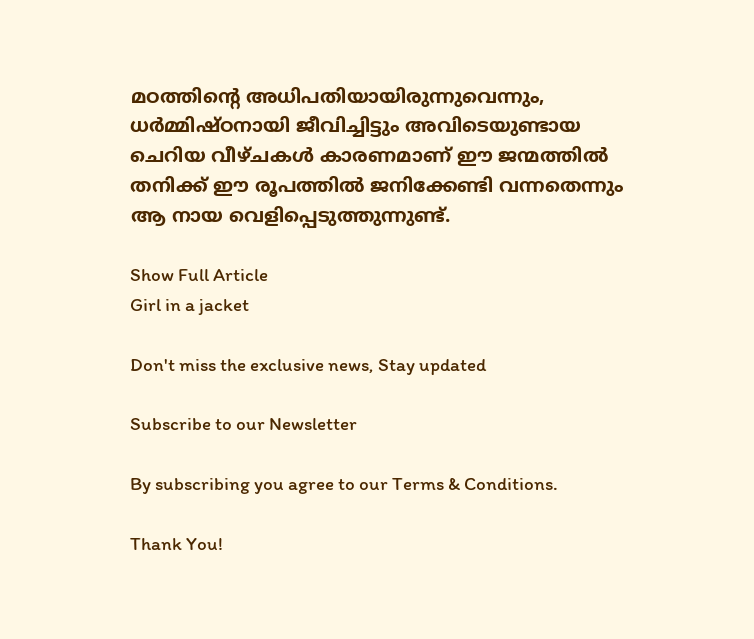മഠത്തിന്റെ അധിപതിയായിരുന്നുവെന്നും, ധർമ്മിഷ്ഠനായി ജീവിച്ചിട്ടും അവിടെയുണ്ടായ ചെറിയ വീഴ്ചകൾ കാരണമാണ് ഈ ജന്മത്തിൽ തനിക്ക് ഈ രൂപത്തിൽ ജനിക്കേണ്ടി വന്നതെന്നും ആ നായ വെളിപ്പെടുത്തുന്നുണ്ട്.

Show Full Article
Girl in a jacket

Don't miss the exclusive news, Stay updated

Subscribe to our Newsletter

By subscribing you agree to our Terms & Conditions.

Thank You!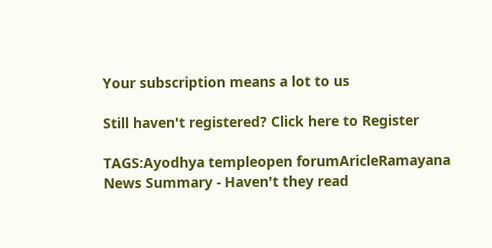Your subscription means a lot to us

Still haven't registered? Click here to Register

TAGS:Ayodhya templeopen forumAricleRamayana
News Summary - Haven't they read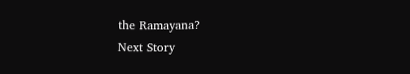the Ramayana?
Next Story